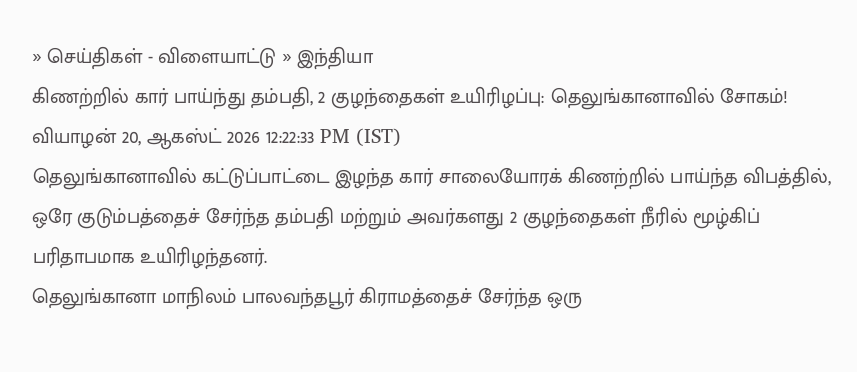» செய்திகள் - விளையாட்டு » இந்தியா
கிணற்றில் கார் பாய்ந்து தம்பதி, 2 குழந்தைகள் உயிரிழப்பு: தெலுங்கானாவில் சோகம்!
வியாழன் 20, ஆகஸ்ட் 2026 12:22:33 PM (IST)
தெலுங்கானாவில் கட்டுப்பாட்டை இழந்த கார் சாலையோரக் கிணற்றில் பாய்ந்த விபத்தில், ஒரே குடும்பத்தைச் சேர்ந்த தம்பதி மற்றும் அவர்களது 2 குழந்தைகள் நீரில் மூழ்கிப் பரிதாபமாக உயிரிழந்தனர்.
தெலுங்கானா மாநிலம் பாலவந்தபூர் கிராமத்தைச் சேர்ந்த ஒரு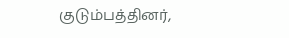குடும்பத்தினர்,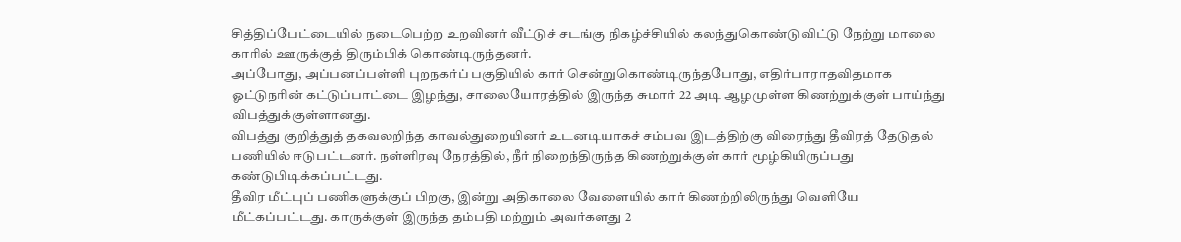சித்திப்பேட்டையில் நடைபெற்ற உறவினர் வீட்டுச் சடங்கு நிகழ்ச்சியில் கலந்துகொண்டுவிட்டு நேற்று மாலை காரில் ஊருக்குத் திரும்பிக் கொண்டிருந்தனர்.
அப்போது, அப்பனப்பள்ளி புறநகர்ப் பகுதியில் கார் சென்றுகொண்டிருந்தபோது, எதிர்பாராதவிதமாக ஓட்டுநரின் கட்டுப்பாட்டை இழந்து, சாலையோரத்தில் இருந்த சுமார் 22 அடி ஆழமுள்ள கிணற்றுக்குள் பாய்ந்து விபத்துக்குள்ளானது.
விபத்து குறித்துத் தகவலறிந்த காவல்துறையினர் உடனடியாகச் சம்பவ இடத்திற்கு விரைந்து தீவிரத் தேடுதல் பணியில் ஈடுபட்டனர். நள்ளிரவு நேரத்தில், நீர் நிறைந்திருந்த கிணற்றுக்குள் கார் மூழ்கியிருப்பது கண்டுபிடிக்கப்பட்டது.
தீவிர மீட்புப் பணிகளுக்குப் பிறகு, இன்று அதிகாலை வேளையில் கார் கிணற்றிலிருந்து வெளியே மீட்கப்பட்டது. காருக்குள் இருந்த தம்பதி மற்றும் அவர்களது 2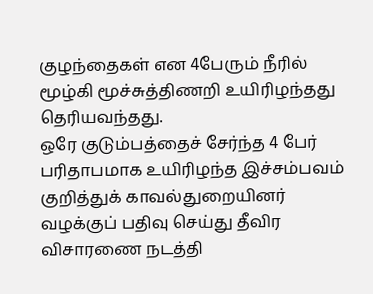குழந்தைகள் என 4பேரும் நீரில் மூழ்கி மூச்சுத்திணறி உயிரிழந்தது தெரியவந்தது.
ஒரே குடும்பத்தைச் சேர்ந்த 4 பேர் பரிதாபமாக உயிரிழந்த இச்சம்பவம் குறித்துக் காவல்துறையினர் வழக்குப் பதிவு செய்து தீவிர விசாரணை நடத்தி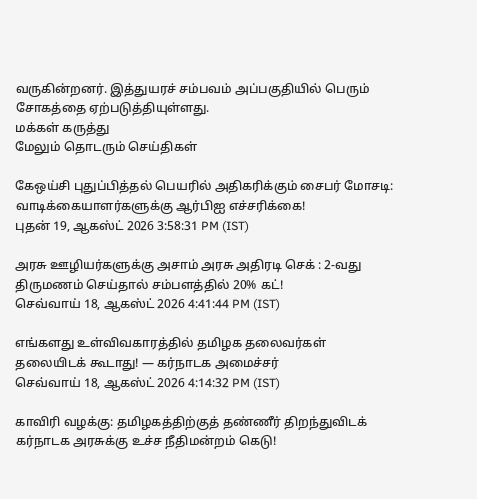வருகின்றனர். இத்துயரச் சம்பவம் அப்பகுதியில் பெரும் சோகத்தை ஏற்படுத்தியுள்ளது.
மக்கள் கருத்து
மேலும் தொடரும் செய்திகள்

கேஒய்சி புதுப்பித்தல் பெயரில் அதிகரிக்கும் சைபர் மோசடி: வாடிக்கையாளர்களுக்கு ஆர்பிஐ எச்சரிக்கை!
புதன் 19, ஆகஸ்ட் 2026 3:58:31 PM (IST)

அரசு ஊழியர்களுக்கு அசாம் அரசு அதிரடி செக் : 2-வது திருமணம் செய்தால் சம்பளத்தில் 20% கட்!
செவ்வாய் 18, ஆகஸ்ட் 2026 4:41:44 PM (IST)

எங்களது உள்விவகாரத்தில் தமிழக தலைவர்கள் தலையிடக் கூடாது! — கர்நாடக அமைச்சர்
செவ்வாய் 18, ஆகஸ்ட் 2026 4:14:32 PM (IST)

காவிரி வழக்கு: தமிழகத்திற்குத் தண்ணீர் திறந்துவிடக் கர்நாடக அரசுக்கு உச்ச நீதிமன்றம் கெடு!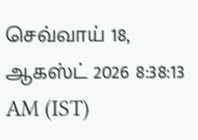செவ்வாய் 18, ஆகஸ்ட் 2026 8:38:13 AM (IST)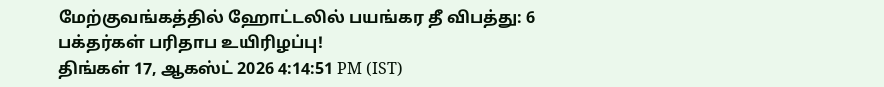மேற்குவங்கத்தில் ஹோட்டலில் பயங்கர தீ விபத்து: 6 பக்தர்கள் பரிதாப உயிரிழப்பு!
திங்கள் 17, ஆகஸ்ட் 2026 4:14:51 PM (IST)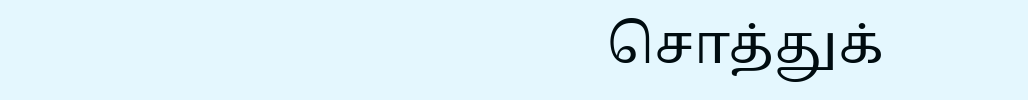சொத்துக்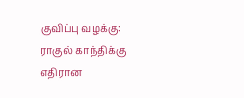குவிப்பு வழக்கு: ராகுல் காந்திக்கு எதிரான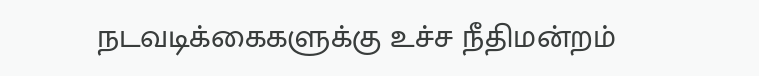நடவடிக்கைகளுக்கு உச்ச நீதிமன்றம்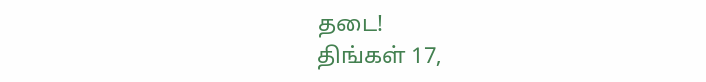தடை!
திங்கள் 17,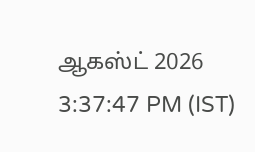ஆகஸ்ட் 2026 3:37:47 PM (IST)